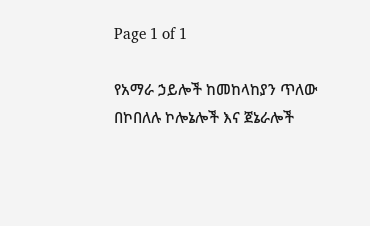Page 1 of 1

የአማራ ኃይሎች ከመከላከያን ጥለው በኮበለሉ ኮሎኔሎች እና ጀኔራሎች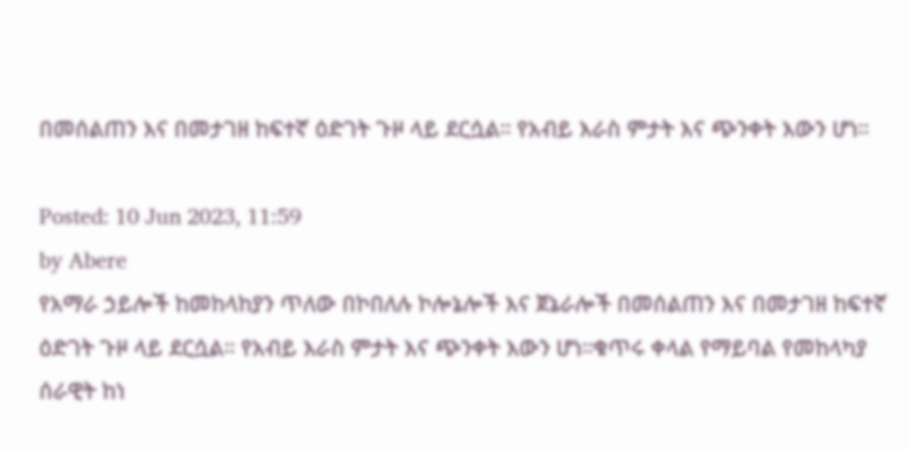በመሰልጠን እና በመታገዘ ከፍተኛ ዕድገት ጉዞ ላይ ደርሷል። የአብይ እራስ ምታት እና ጭንቀት እውን ሆነ።

Posted: 10 Jun 2023, 11:59
by Abere
የአማራ ኃይሎች ከመከላከያን ጥለው በኮበለሉ ኮሎኔሎች እና ጀኔራሎች በመሰልጠን እና በመታገዘ ከፍተኛ ዕድገት ጉዞ ላይ ደርሷል። የአብይ እራስ ምታት እና ጭንቀት እውን ሆነ።ቁጥሩ ቀላል የማይባል የመከላካያ ሰራዊት ከነ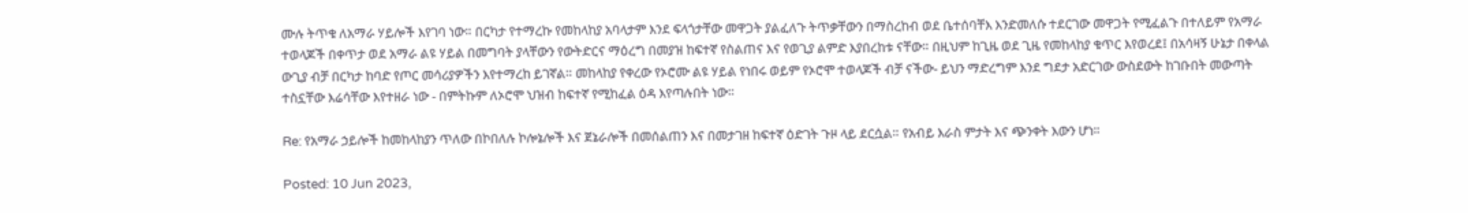ሙሉ ትጥቁ ለአማራ ሃይሎች እየገባ ነው። በርካታ የተማረኩ የመከላከያ አባላታም እንደ ፍላጎታቸው መዋጋት ያልፈለጉ ትጥቃቸውን በማስረከብ ወደ ቤተሰባቸእ እንድመለሱ ተደርገው መዋጋት የሚፈልጉ በተለይም የአማራ ተወላጆች በቀጥታ ወደ አማራ ልዩ ሃይል በመግባት ያላቸውን የውትድርና ማዕረግ በመያዝ ከፍተኛ የስልጠና እና የወጊያ ልምድ እያበረከቱ ናቸው። በዚህም ከጊዜ ወደ ጊዜ የመከላከያ ቁጥር እየወረደ፤ በአሳዛኝ ሁኔታ በቀላል ውጊያ ብቻ በርካታ ከባድ የጦር መሳሪያዎችን እየተማረከ ይገኛል። መከላከያ የቀረው የኦሮሙ ልዩ ሃይል የነበሩ ወይም የኦሮሞ ተወላጆች ብቻ ናችው- ይህን ማድረግም እንደ ግደታ አድርገው ውስደውት ከገቡበት መውጣት ተስኗቸው እሬሳቸው እየተዘራ ነው - በምትኩም ለኦሮሞ ህዝብ ከፍተኛ የሚከፈል ዕዳ እየጣሉበት ነው።

Re: የአማራ ኃይሎች ከመከላከያን ጥለው በኮበለሉ ኮሎኔሎች እና ጀኔራሎች በመሰልጠን እና በመታገዘ ከፍተኛ ዕድገት ጉዞ ላይ ደርሷል። የአብይ እራስ ምታት እና ጭንቀት እውን ሆነ።

Posted: 10 Jun 2023,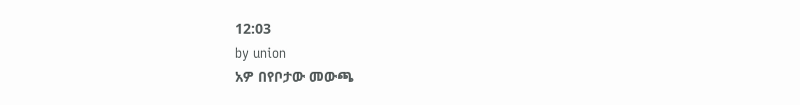12:03
by union
አዎ በየቦታው መውጫ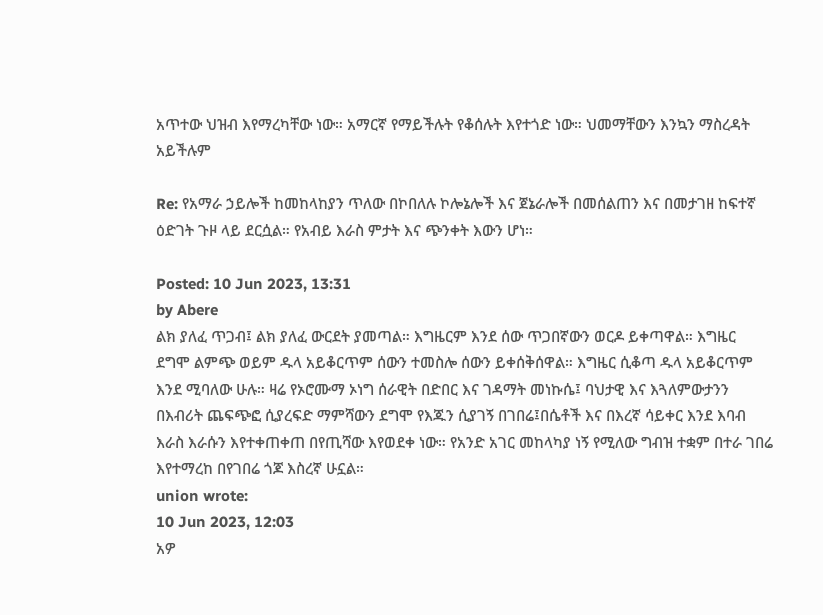አጥተው ህዝብ እየማረካቸው ነው። አማርኛ የማይችሉት የቆሰሉት እየተጎድ ነው። ህመማቸውን እንኳን ማስረዳት አይችሉም

Re: የአማራ ኃይሎች ከመከላከያን ጥለው በኮበለሉ ኮሎኔሎች እና ጀኔራሎች በመሰልጠን እና በመታገዘ ከፍተኛ ዕድገት ጉዞ ላይ ደርሷል። የአብይ እራስ ምታት እና ጭንቀት እውን ሆነ።

Posted: 10 Jun 2023, 13:31
by Abere
ልክ ያለፈ ጥጋብ፤ ልክ ያለፈ ውርደት ያመጣል። እግዜርም እንደ ሰው ጥጋበኛውን ወርዶ ይቀጣዋል። እግዜር ደግሞ ልምጭ ወይም ዱላ አይቆርጥም ሰውን ተመስሎ ሰውን ይቀሰቅሰዋል። እግዜር ሲቆጣ ዱላ አይቆርጥም እንደ ሚባለው ሁሉ። ዛሬ የኦሮሙማ ኦነግ ሰራዊት በድበር እና ገዳማት መነኩሴ፤ ባህታዊ እና እጓለምውታንን በእብሪት ጨፍጭፎ ሲያረፍድ ማምሻውን ደግሞ የእጁን ሲያገኝ በገበሬ፤በሴቶች እና በእረኛ ሳይቀር እንደ እባብ እራስ እራሱን እየተቀጠቀጠ በየጢሻው እየወደቀ ነው። የአንድ አገር መከላካያ ነኝ የሚለው ግብዝ ተቋም በተራ ገበሬ እየተማረከ በየገበሬ ጎጆ እስረኛ ሁኗል።
union wrote:
10 Jun 2023, 12:03
አዎ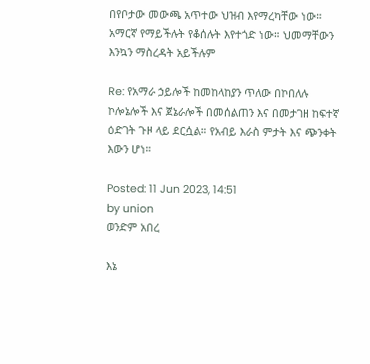በየቦታው መውጫ አጥተው ህዝብ እየማረካቸው ነው። አማርኛ የማይችሉት የቆሰሉት እየተጎድ ነው። ህመማቸውን እንኳን ማስረዳት አይችሉም

Re: የአማራ ኃይሎች ከመከላከያን ጥለው በኮበለሉ ኮሎኔሎች እና ጀኔራሎች በመሰልጠን እና በመታገዘ ከፍተኛ ዕድገት ጉዞ ላይ ደርሷል። የአብይ እራስ ምታት እና ጭንቀት እውን ሆነ።

Posted: 11 Jun 2023, 14:51
by union
ወንድም አበረ

እኔ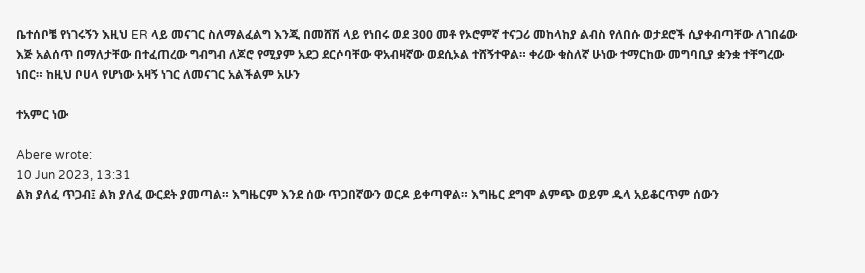ቤተሰቦቼ የነገሩኝን እዚህ ER ላይ መናገር ስለማልፈልግ እንጂ በመሸሽ ላይ የነበሩ ወደ 300 መቶ የኦሮምኛ ተናጋሪ መከላከያ ልብስ የለበሱ ወታደሮች ሲያቀብጣቸው ለገበሬው እጅ አልሰጥ በማለታቸው በተፈጠረው ግብግብ ለጆሮ የሚያም አደጋ ደርሶባቸው ዋአብዛኛው ወደሲኦል ተሸኝተዋል። ቀሪው ቁስለኛ ሁነው ተማርከው መግባቢያ ቋንቋ ተቸግረው ነበር። ከዚህ ቦሀላ የሆነው አዛኝ ነገር ለመናገር አልችልም አሁን

ተአምር ነው

Abere wrote:
10 Jun 2023, 13:31
ልክ ያለፈ ጥጋብ፤ ልክ ያለፈ ውርደት ያመጣል። እግዜርም እንደ ሰው ጥጋበኛውን ወርዶ ይቀጣዋል። እግዜር ደግሞ ልምጭ ወይም ዱላ አይቆርጥም ሰውን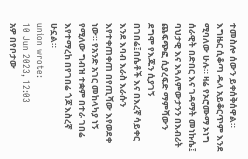ተመስሎ ሰውን ይቀሰቅሰዋል። እግዜር ሲቆጣ ዱላ አይቆርጥም እንደ ሚባለው ሁሉ። ዛሬ የኦሮሙማ ኦነግ ሰራዊት በድበር እና ገዳማት መነኩሴ፤ ባህታዊ እና እጓለምውታንን በእብሪት ጨፍጭፎ ሲያረፍድ ማምሻውን ደግሞ የእጁን ሲያገኝ በገበሬ፤በሴቶች እና በእረኛ ሳይቀር እንደ እባብ እራስ እራሱን እየተቀጠቀጠ በየጢሻው እየወደቀ ነው። የአንድ አገር መከላካያ ነኝ የሚለው ግብዝ ተቋም በተራ ገበሬ እየተማረከ በየገበሬ ጎጆ እስረኛ ሁኗል።
union wrote:
10 Jun 2023, 12:03
አዎ በየቦታው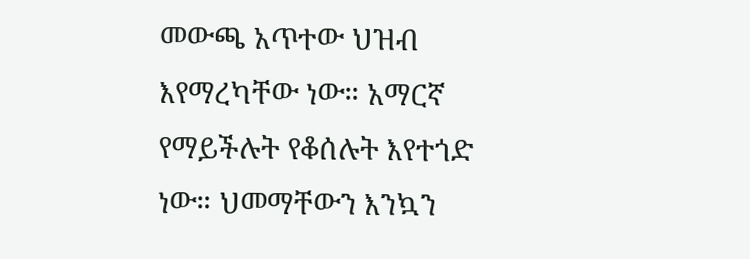መውጫ አጥተው ህዝብ እየማረካቸው ነው። አማርኛ የማይችሉት የቆሰሉት እየተጎድ ነው። ህመማቸውን እንኳን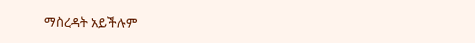ማስረዳት አይችሉም